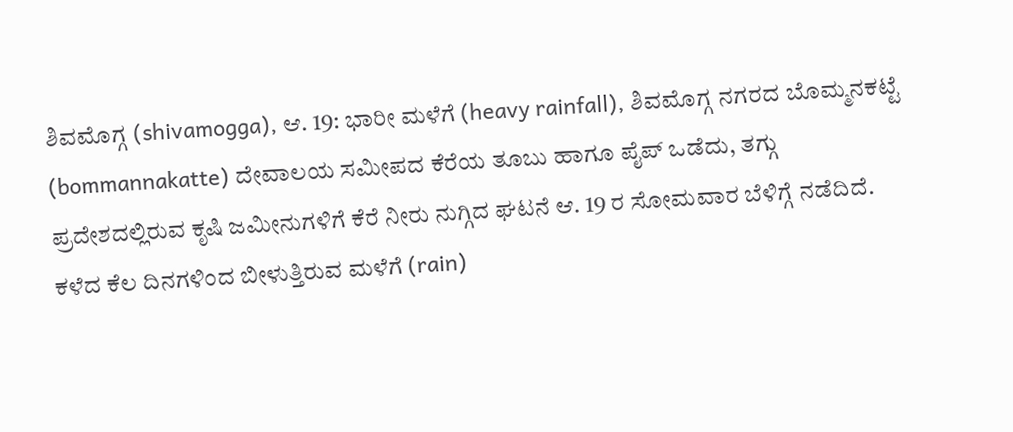ಶಿವಮೊಗ್ಗ (shivamogga), ಆ. 19: ಭಾರೀ ಮಳೆಗೆ (heavy rainfall), ಶಿವಮೊಗ್ಗ ನಗರದ ಬೊಮ್ಮನಕಟ್ಟೆ (bommannakatte) ದೇವಾಲಯ ಸಮೀಪದ ಕೆರೆಯ ತೂಬು ಹಾಗೂ ಪೈಪ್ ಒಡೆದು, ತಗ್ಗು ಪ್ರದೇಶದಲ್ಲಿರುವ ಕೃಷಿ ಜಮೀನುಗಳಿಗೆ ಕೆರೆ ನೀರು ನುಗ್ಗಿದ ಘಟನೆ ಆ. 19 ರ ಸೋಮವಾರ ಬೆಳಿಗ್ಗೆ ನಡೆದಿದೆ.
ಕಳೆದ ಕೆಲ ದಿನಗಳಿಂದ ಬೀಳುತ್ತಿರುವ ಮಳೆಗೆ (rain)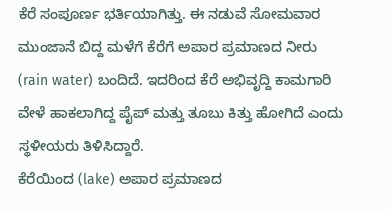ಕೆರೆ ಸಂಪೂರ್ಣ ಭರ್ತಿಯಾಗಿತ್ತು. ಈ ನಡುವೆ ಸೋಮವಾರ ಮುಂಜಾನೆ ಬಿದ್ದ ಮಳೆಗೆ ಕೆರೆಗೆ ಅಪಾರ ಪ್ರಮಾಣದ ನೀರು (rain water) ಬಂದಿದೆ. ಇದರಿಂದ ಕೆರೆ ಅಭಿವೃದ್ದಿ ಕಾಮಗಾರಿ ವೇಳೆ ಹಾಕಲಾಗಿದ್ದ ಪೈಪ್ ಮತ್ತು ತೂಬು ಕಿತ್ತು ಹೋಗಿದೆ ಎಂದು ಸ್ಥಳೀಯರು ತಿಳಿಸಿದ್ದಾರೆ.
ಕೆರೆಯಿಂದ (lake) ಅಪಾರ ಪ್ರಮಾಣದ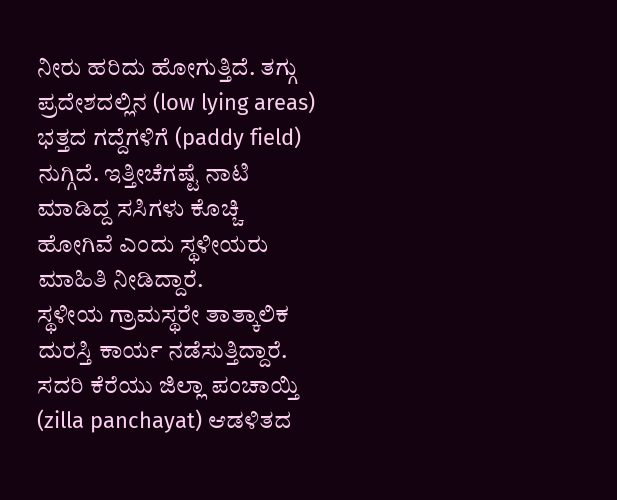ನೀರು ಹರಿದು ಹೋಗುತ್ತಿದೆ. ತಗ್ಗು ಪ್ರದೇಶದಲ್ಲಿನ (low lying areas) ಭತ್ತದ ಗದ್ದೆಗಳಿಗೆ (paddy field) ನುಗ್ಗಿದೆ. ಇತ್ತೀಚೆಗಷ್ಟೆ ನಾಟಿ ಮಾಡಿದ್ದ ಸಸಿಗಳು ಕೊಚ್ಚಿ ಹೋಗಿವೆ ಎಂದು ಸ್ಥಳೀಯರು ಮಾಹಿತಿ ನೀಡಿದ್ದಾರೆ.
ಸ್ಥಳೀಯ ಗ್ರಾಮಸ್ಥರೇ ತಾತ್ಕಾಲಿಕ ದುರಸ್ತಿ ಕಾರ್ಯ ನಡೆಸುತ್ತಿದ್ದಾರೆ. ಸದರಿ ಕೆರೆಯು ಜಿಲ್ಲಾ ಪಂಚಾಯ್ತಿ (zilla panchayat) ಆಡಳಿತದ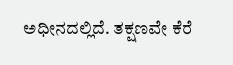ಅಧೀನದಲ್ಲಿದೆ. ತಕ್ಷಣವೇ ಕೆರೆ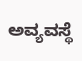ಅವ್ಯವಸ್ಥೆ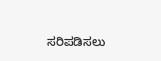ಸರಿಪಡಿಸಲು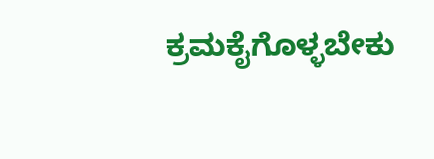ಕ್ರಮಕೈಗೊಳ್ಳಬೇಕು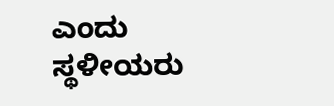ಎಂದು ಸ್ಥಳೀಯರು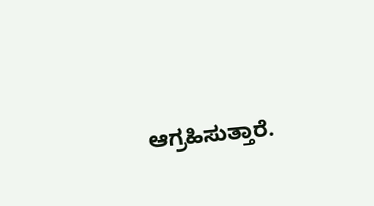ಆಗ್ರಹಿಸುತ್ತಾರೆ.